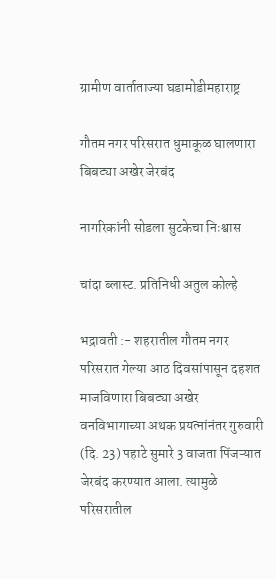ग्रामीण वार्ताताज्या घडामोडीमहाराष्ट्र

गौतम नगर परिसरात धुमाकूळ घालणारा बिबट्या अखेर जेरबंद

नागरिकांनी सोडला सुटकेचा निःश्वास

चांदा ब्लास्ट. प्रतिनिधी अतुल कोल्हे

भद्रावती :- शहरातील गौतम नगर परिसरात गेल्या आठ दिवसांपासून दहशत माजविणारा बिबट्या अखेर वनविभागाच्या अथक प्रयत्नांनंतर गुरुवारी (दि. 23) पहाटे सुमारे 3 वाजता पिंजऱ्यात जेरबंद करण्यात आला. त्यामुळे परिसरातील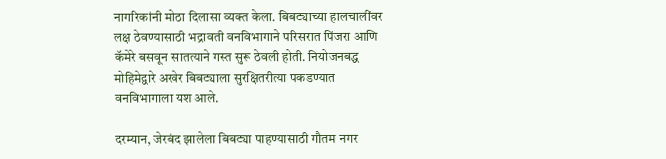नागरिकांनी मोठा दिलासा व्यक्त केला. बिबट्याच्या हालचालींवर लक्ष ठेवण्यासाठी भद्रावती वनविभागाने परिसरात पिंजरा आणि कॅमेरे बसवून सातत्याने गस्त सुरू ठेवली होती. नियोजनबद्ध मोहिमेद्वारे अखेर बिबट्याला सुरक्षितरीत्या पकडण्यात वनविभागाला यश आले.

दरम्यान, जेरबंद झालेला बिबट्या पाहण्यासाठी गौतम नगर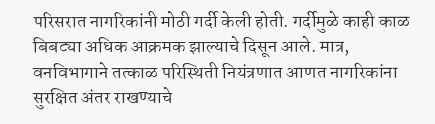परिसरात नागरिकांनी मोठी गर्दी केली होती. गर्दीमुळे काही काळ बिबट्या अधिक आक्रमक झाल्याचे दिसून आले. मात्र, वनविभागाने तत्काळ परिस्थिती नियंत्रणात आणत नागरिकांना सुरक्षित अंतर राखण्याचे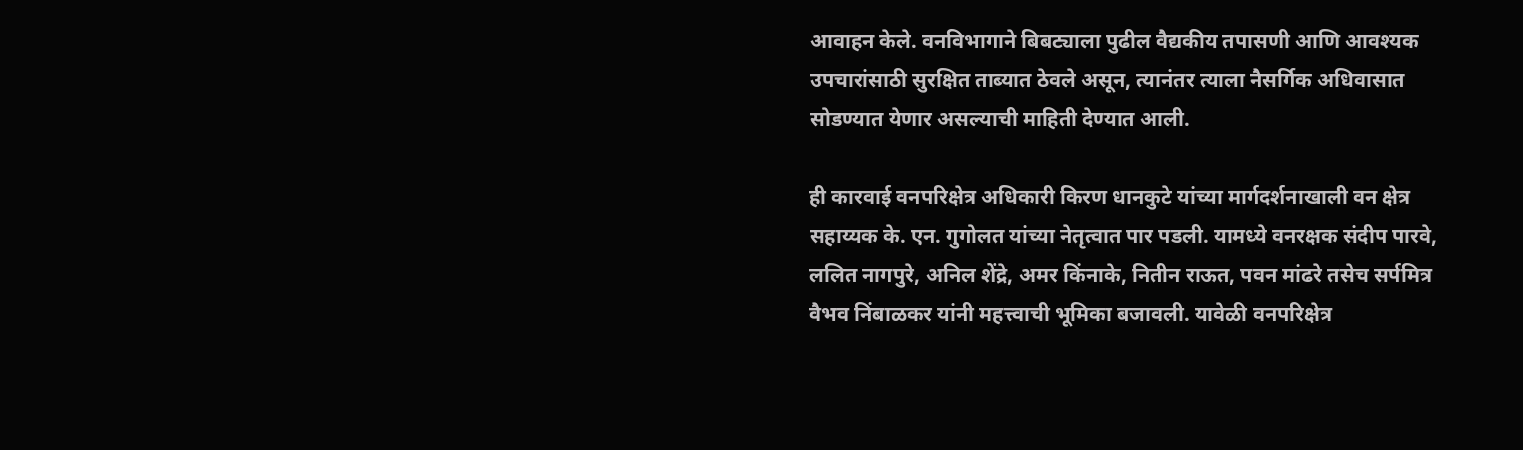आवाहन केले. वनविभागाने बिबट्याला पुढील वैद्यकीय तपासणी आणि आवश्यक उपचारांसाठी सुरक्षित ताब्यात ठेवले असून, त्यानंतर त्याला नैसर्गिक अधिवासात सोडण्यात येणार असल्याची माहिती देण्यात आली.

ही कारवाई वनपरिक्षेत्र अधिकारी किरण धानकुटे यांच्या मार्गदर्शनाखाली वन क्षेत्र सहाय्यक के. एन. गुगोलत यांच्या नेतृत्वात पार पडली. यामध्ये वनरक्षक संदीप पारवे, ललित नागपुरे, अनिल शेंद्रे, अमर किंनाके, नितीन राऊत, पवन मांढरे तसेच सर्पमित्र वैभव निंबाळकर यांनी महत्त्वाची भूमिका बजावली. यावेळी वनपरिक्षेत्र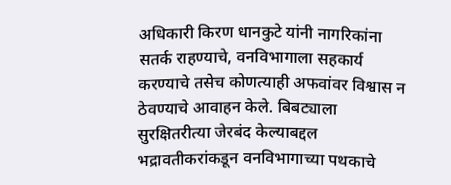अधिकारी किरण धानकुटे यांनी नागरिकांना सतर्क राहण्याचे, वनविभागाला सहकार्य करण्याचे तसेच कोणत्याही अफवांवर विश्वास न ठेवण्याचे आवाहन केले. बिबट्याला सुरक्षितरीत्या जेरबंद केल्याबद्दल भद्रावतीकरांकडून वनविभागाच्या पथकाचे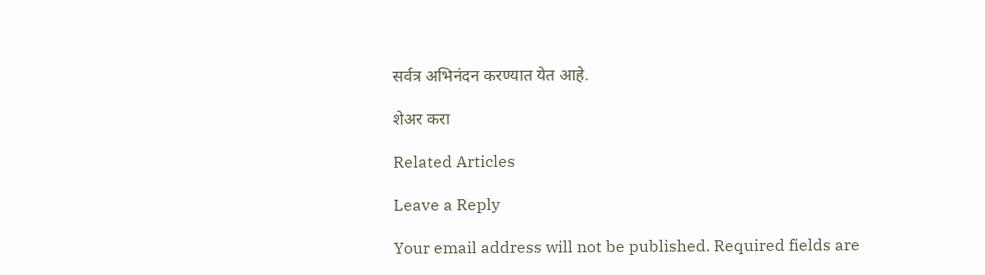सर्वत्र अभिनंदन करण्यात येत आहे.

शेअर करा

Related Articles

Leave a Reply

Your email address will not be published. Required fields are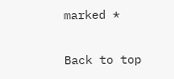marked *

Back to top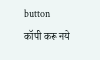button
कॉपी करू नये